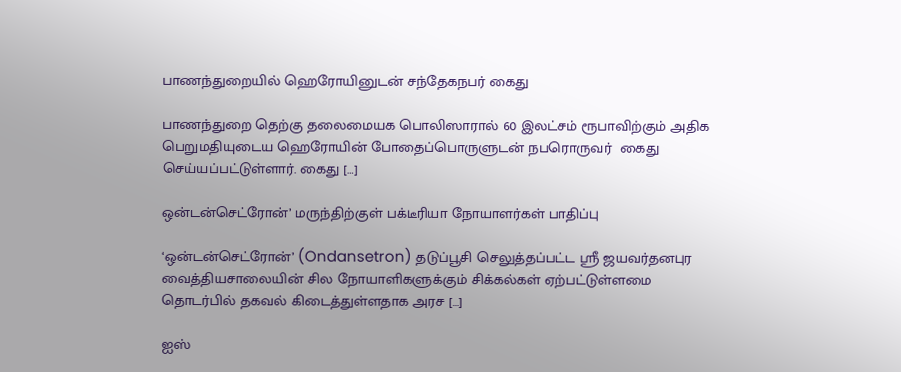பாணந்துறையில் ஹெரோயினுடன் சந்தேகநபர் கைது

பாணந்துறை தெற்கு தலைமையக பொலிஸாரால் 60 இலட்சம் ரூபாவிற்கும் அதிக பெறுமதியுடைய ஹெரோயின் போதைப்பொருளுடன் நபரொருவர்  கைது செய்யப்பட்டுள்ளார். கைது […]

ஒன்டன்செட்ரோன்’ மருந்திற்குள் பக்டீரியா நோயாளர்கள் பாதிப்பு

‘ஒன்டன்செட்ரோன்’ (Ondansetron) தடுப்பூசி செலுத்தப்பட்ட ஸ்ரீ ஜயவர்தனபுர வைத்தியசாலையின் சில நோயாளிகளுக்கும் சிக்கல்கள் ஏற்பட்டுள்ளமை தொடர்பில் தகவல் கிடைத்துள்ளதாக அரச […]

ஐஸ்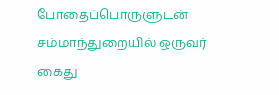போதைப்பொருளுடன் சம்மாந்துறையில் ஒருவர் கைது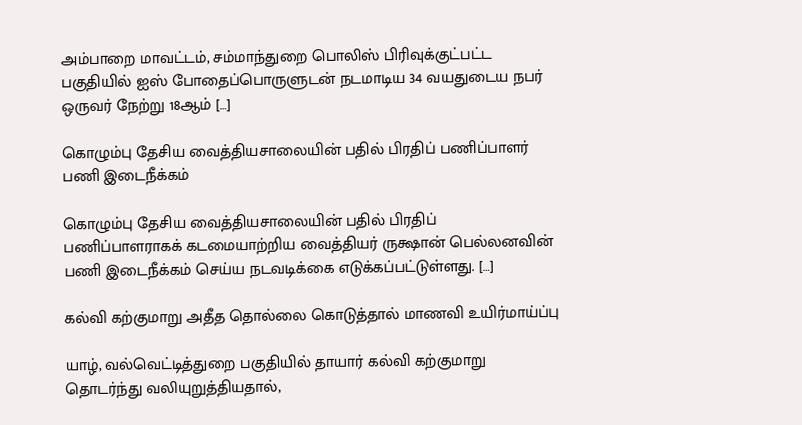அம்பாறை மாவட்டம், சம்மாந்துறை பொலிஸ் பிரிவுக்குட்பட்ட பகுதியில் ஐஸ் போதைப்பொருளுடன் நடமாடிய 34 வயதுடைய நபர் ஒருவர் நேற்று 18ஆம் […]

கொழும்பு தேசிய வைத்தியசாலையின் பதில் பிரதிப் பணிப்பாளர் பணி இடைநீக்கம்

கொழும்பு தேசிய வைத்தியசாலையின் பதில் பிரதிப் பணிப்பாளராகக் கடமையாற்றிய வைத்தியர் ருக்ஷான் பெல்லனவின் பணி இடைநீக்கம் செய்ய நடவடிக்கை எடுக்கப்பட்டுள்ளது. […]

கல்வி கற்குமாறு அதீத தொல்லை கொடுத்தால் மாணவி உயிர்மாய்ப்பு

யாழ், வல்வெட்டித்துறை பகுதியில் தாயார் கல்வி கற்குமாறு தொடர்ந்து வலியுறுத்தியதால்,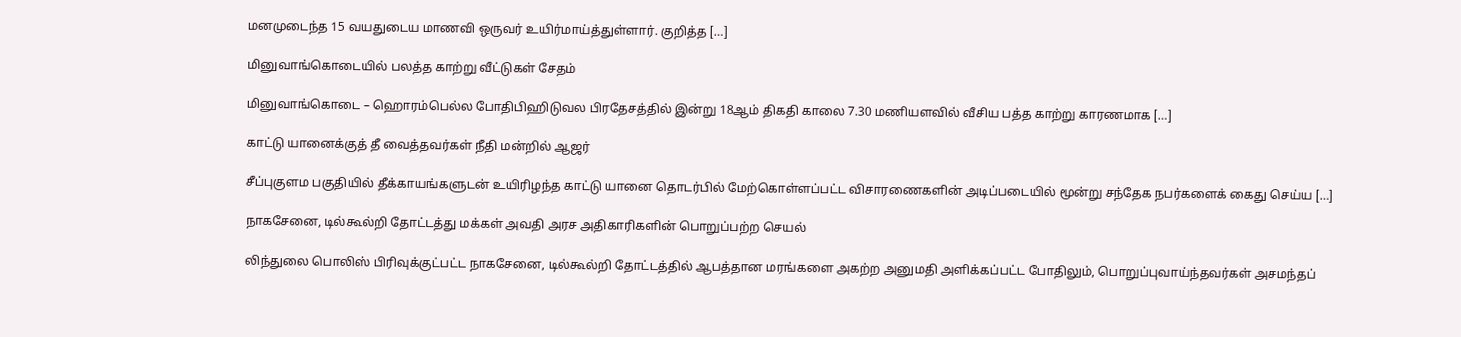மனமுடைந்த 15 வயதுடைய மாணவி ஒருவர் உயிர்மாய்த்துள்ளார். குறித்த […]

மினுவாங்கொடையில் பலத்த காற்று வீட்டுகள் சேதம்

மினுவாங்கொடை – ஹொரம்பெல்ல போதிபிஹிடுவல பிரதேசத்தில் இன்று 18ஆம் திகதி காலை 7.30 மணியளவில் வீசிய பத்த காற்று காரணமாக […]

காட்டு யானைக்குத் தீ வைத்தவர்கள் நீதி மன்றில் ஆஜர்

சீப்புகுளம பகுதியில் தீக்காயங்களுடன் உயிரிழந்த காட்டு யானை தொடர்பில் மேற்கொள்ளப்பட்ட விசாரணைகளின் அடிப்படையில் மூன்று சந்தேக நபர்களைக் கைது செய்ய […]

நாகசேனை, டில்கூல்றி தோட்டத்து மக்கள் அவதி அரச அதிகாரிகளின் பொறுப்பற்ற செயல்

லிந்துலை பொலிஸ் பிரிவுக்குட்பட்ட நாகசேனை, டில்கூல்றி தோட்டத்தில் ஆபத்தான மரங்களை அகற்ற அனுமதி அளிக்கப்பட்ட போதிலும், பொறுப்புவாய்ந்தவர்கள் அசமந்தப்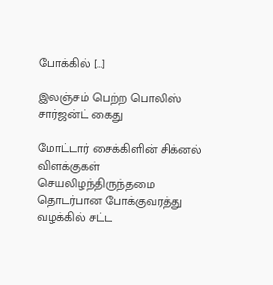போக்கில் […]

இலஞ்சம் பெற்ற பொலிஸ் சார்ஜன்ட் கைது

மோட்டார் சைக்கிளின் சிக்னல் விளக்குகள் செயலிழந்திருந்தமை தொடர்பான போக்குவரத்து வழக்கில் சட்ட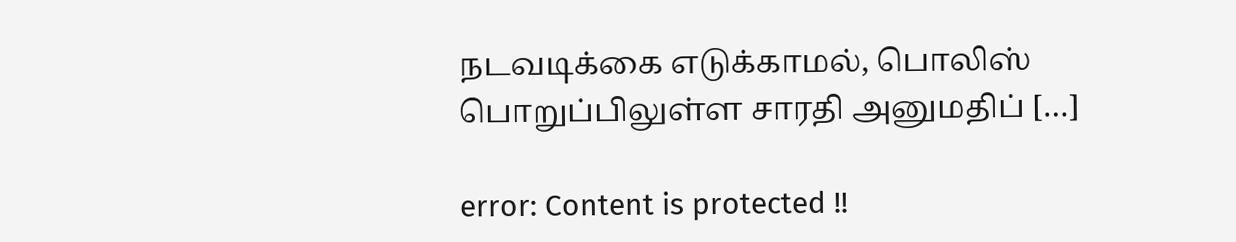நடவடிக்கை எடுக்காமல், பொலிஸ் பொறுப்பிலுள்ள சாரதி அனுமதிப் […]

error: Content is protected !!